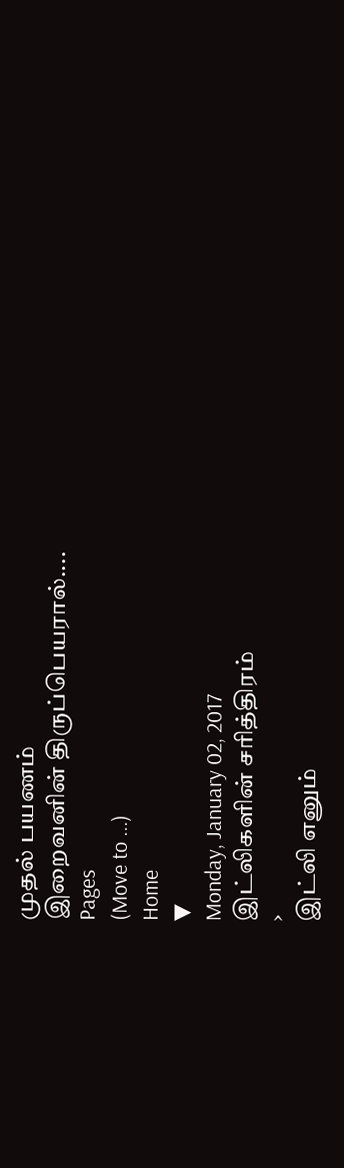முதல் பயணம்
இறைவனின் திருப்பெயரால்....
Pages
(Move to ...)
Home
▼
Monday, January 02, 2017
இட்லிகளின் சரித்திரம்
›
இட்லி எனும்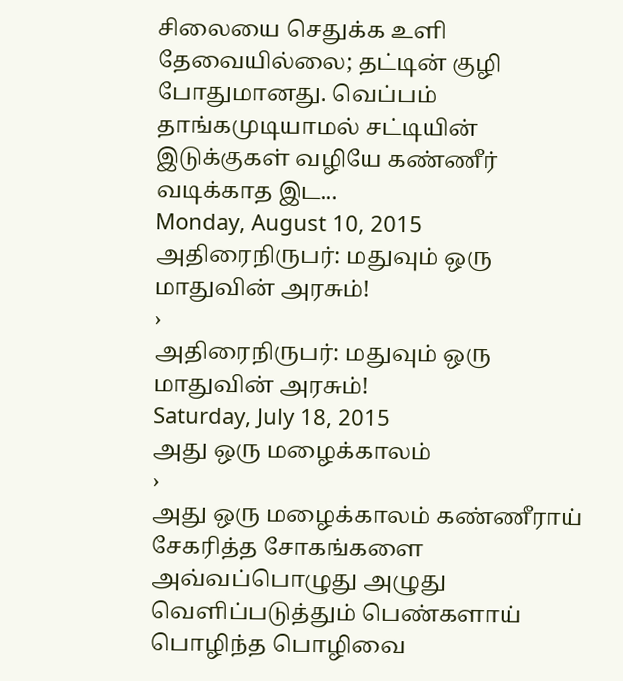சிலையை செதுக்க உளி தேவையில்லை; தட்டின் குழி போதுமானது. வெப்பம் தாங்கமுடியாமல் சட்டியின் இடுக்குகள் வழியே கண்ணீர் வடிக்காத இட...
Monday, August 10, 2015
அதிரைநிருபர்: மதுவும் ஒரு மாதுவின் அரசும்!
›
அதிரைநிருபர்: மதுவும் ஒரு மாதுவின் அரசும்!
Saturday, July 18, 2015
அது ஒரு மழைக்காலம்
›
அது ஒரு மழைக்காலம் கண்ணீராய் சேகரித்த சோகங்களை அவ்வப்பொழுது அழுது வெளிப்படுத்தும் பெண்களாய் பொழிந்த பொழிவை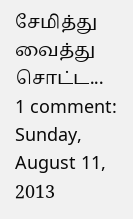சேமித்து வைத்து சொட்ட...
1 comment:
Sunday, August 11, 2013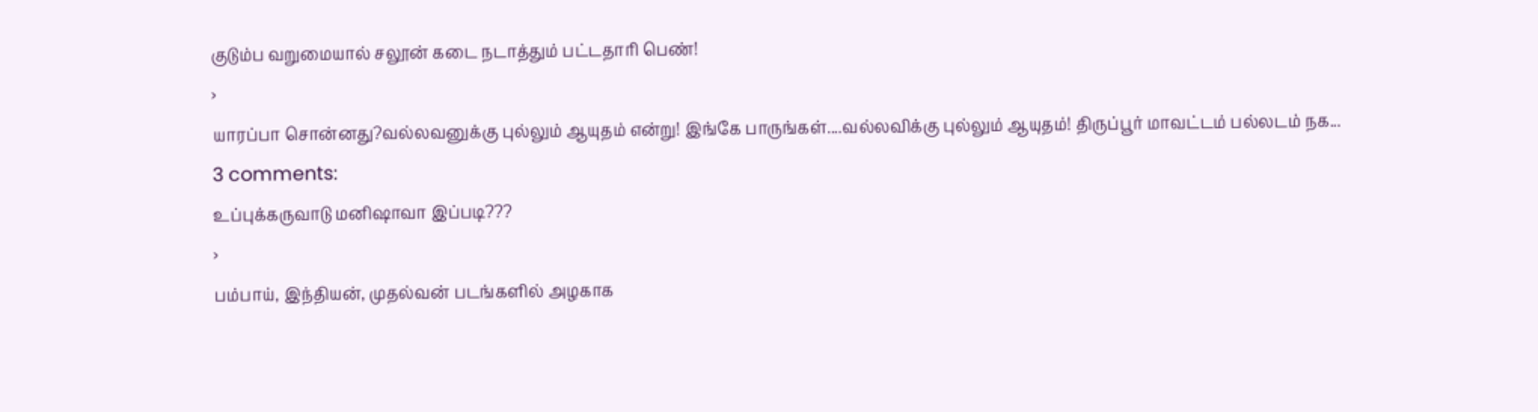குடும்ப வறுமையால் சலூன் கடை நடாத்தும் பட்டதாரி பெண்!
›
யாரப்பா சொன்னது?வல்லவனுக்கு புல்லும் ஆயுதம் என்று! இங்கே பாருங்கள்....வல்லவிக்கு புல்லும் ஆயுதம்! திருப்பூர் மாவட்டம் பல்லடம் நக...
3 comments:
உப்புக்கருவாடு மனிஷாவா இப்படி???
›
பம்பாய், இந்தியன், முதல்வன் படங்களில் அழகாக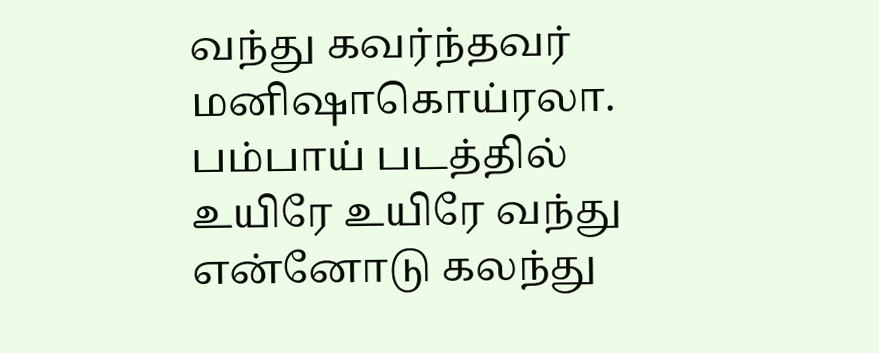வந்து கவர்ந்தவர் மனிஷாகொய்ரலா. பம்பாய் படத்தில் உயிரே உயிரே வந்து என்னோடு கலந்து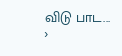விடு பாட...
›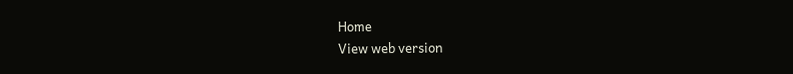Home
View web version